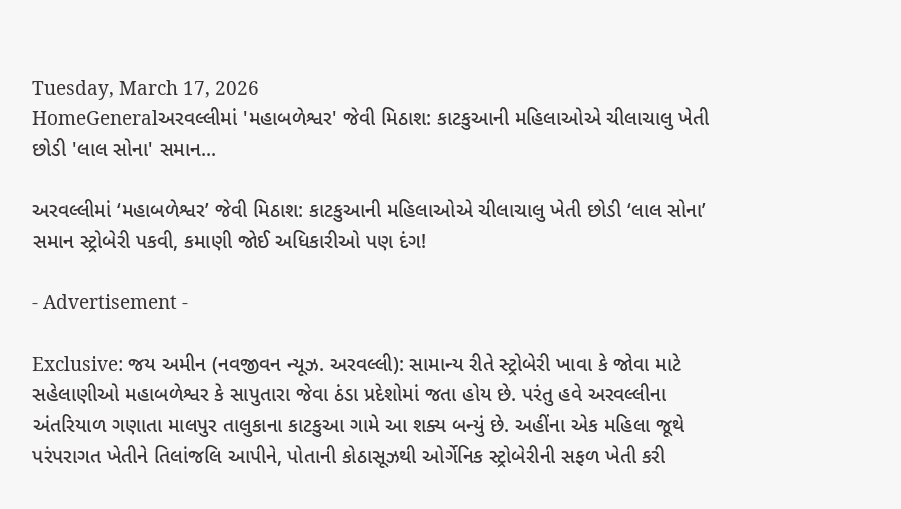Tuesday, March 17, 2026
HomeGeneralઅરવલ્લીમાં 'મહાબળેશ્વર' જેવી મિઠાશ: કાટકુઆની મહિલાઓએ ચીલાચાલુ ખેતી છોડી 'લાલ સોના' સમાન...

અરવલ્લીમાં ‘મહાબળેશ્વર’ જેવી મિઠાશ: કાટકુઆની મહિલાઓએ ચીલાચાલુ ખેતી છોડી ‘લાલ સોના’ સમાન સ્ટ્રોબેરી પકવી, કમાણી જોઈ અધિકારીઓ પણ દંગ!

- Advertisement -

Exclusive: જય અમીન (નવજીવન ન્યૂઝ. અરવલ્લી): સામાન્ય રીતે સ્ટ્રોબેરી ખાવા કે જોવા માટે સહેલાણીઓ મહાબળેશ્વર કે સાપુતારા જેવા ઠંડા પ્રદેશોમાં જતા હોય છે. પરંતુ હવે અરવલ્લીના અંતરિયાળ ગણાતા માલપુર તાલુકાના કાટકુઆ ગામે આ શક્ય બન્યું છે. અહીંના એક મહિલા જૂથે પરંપરાગત ખેતીને તિલાંજલિ આપીને, પોતાની કોઠાસૂઝથી ઓર્ગેનિક સ્ટ્રોબેરીની સફળ ખેતી કરી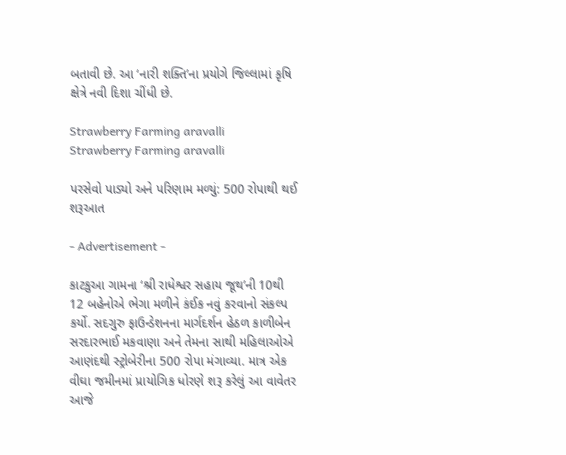બતાવી છે. આ ‘નારી શક્તિ’ના પ્રયોગે જિલ્લામાં કૃષિ ક્ષેત્રે નવી દિશા ચીંધી છે.

Strawberry Farming aravalli
Strawberry Farming aravalli

પરસેવો પાડ્યો અને પરિણામ મળ્યું: 500 રોપાથી થઈ શરૂઆત

- Advertisement -

કાટકુઆ ગામના ‘શ્રી રાધેશ્વર સહાય જૂથ’ની 10થી 12 બહેનોએ ભેગા મળીને કંઈક નવું કરવાનો સંકલ્પ કર્યો. સદગુરુ ફાઉન્ડેશનના માર્ગદર્શન હેઠળ કાળીબેન સરદારભાઈ મકવાણા અને તેમના સાથી મહિલાઓએ આણંદથી સ્ટ્રોબેરીના 500 રોપા મંગાવ્યા. માત્ર એક વીઘા જમીનમાં પ્રાયોગિક ધોરણે શરૂ કરેલું આ વાવેતર આજે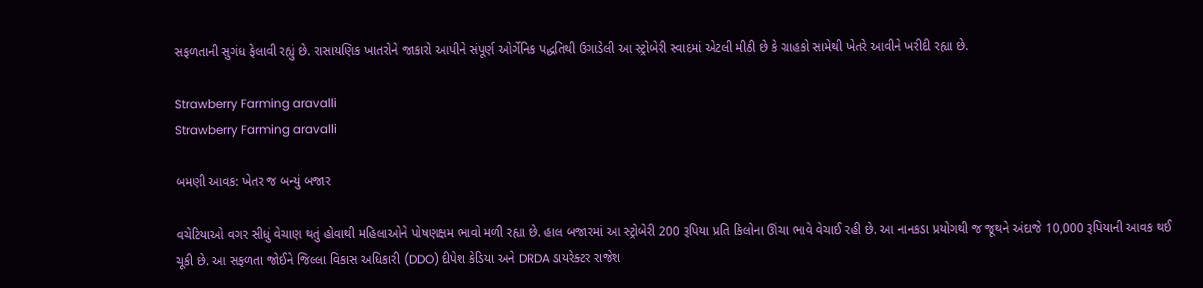સફળતાની સુગંધ ફેલાવી રહ્યું છે. રાસાયણિક ખાતરોને જાકારો આપીને સંપૂર્ણ ઓર્ગેનિક પદ્ધતિથી ઉગાડેલી આ સ્ટ્રોબેરી સ્વાદમાં એટલી મીઠી છે કે ગ્રાહકો સામેથી ખેતરે આવીને ખરીદી રહ્યા છે.

Strawberry Farming aravalli
Strawberry Farming aravalli

બમણી આવક: ખેતર જ બન્યું બજાર

વચેટિયાઓ વગર સીધું વેચાણ થતું હોવાથી મહિલાઓને પોષણક્ષમ ભાવો મળી રહ્યા છે. હાલ બજારમાં આ સ્ટ્રોબેરી 200 રૂપિયા પ્રતિ કિલોના ઊંચા ભાવે વેચાઈ રહી છે. આ નાનકડા પ્રયોગથી જ જૂથને અંદાજે 10,000 રૂપિયાની આવક થઈ ચૂકી છે. આ સફળતા જોઈને જિલ્લા વિકાસ અધિકારી (DDO) દીપેશ કેડિયા અને DRDA ડાયરેક્ટર રાજેશ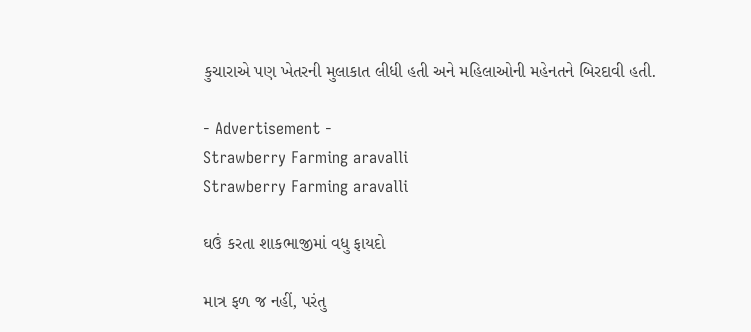કુચારાએ પણ ખેતરની મુલાકાત લીધી હતી અને મહિલાઓની મહેનતને બિરદાવી હતી.

- Advertisement -
Strawberry Farming aravalli
Strawberry Farming aravalli

ઘઉં કરતા શાકભાજીમાં વધુ ફાયદો

માત્ર ફળ જ નહીં, પરંતુ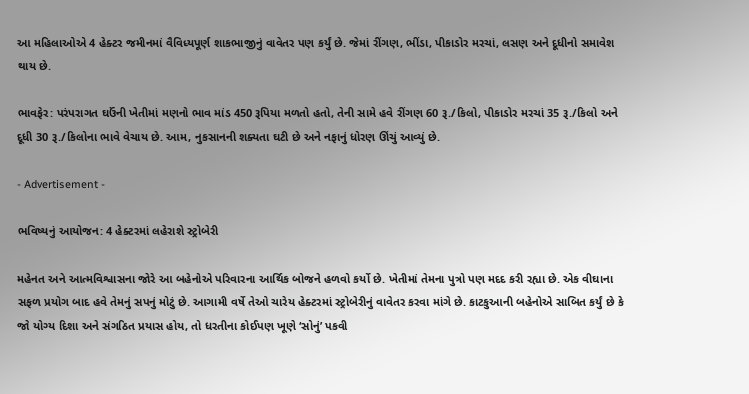આ મહિલાઓએ 4 હેક્ટર જમીનમાં વૈવિધ્યપૂર્ણ શાકભાજીનું વાવેતર પણ કર્યું છે. જેમાં રીંગણ, ભીંડા, પીકાડોર મરચાં, લસણ અને દૂધીનો સમાવેશ થાય છે.

ભાવફેર: પરંપરાગત ઘઉંની ખેતીમાં મણનો ભાવ માંડ 450 રૂપિયા મળતો હતો, તેની સામે હવે રીંગણ 60 રૂ./કિલો, પીકાડોર મરચાં 35 રૂ./કિલો અને દૂધી 30 રૂ./કિલોના ભાવે વેચાય છે. આમ, નુકસાનની શક્યતા ઘટી છે અને નફાનું ધોરણ ઊંચું આવ્યું છે.

- Advertisement -

ભવિષ્યનું આયોજન: 4 હેક્ટરમાં લહેરાશે સ્ટ્રોબેરી

મહેનત અને આત્મવિશ્વાસના જોરે આ બહેનોએ પરિવારના આર્થિક બોજને હળવો કર્યો છે. ખેતીમાં તેમના પુત્રો પણ મદદ કરી રહ્યા છે. એક વીઘાના સફળ પ્રયોગ બાદ હવે તેમનું સપનું મોટું છે. આગામી વર્ષે તેઓ ચારેય હેક્ટરમાં સ્ટ્રોબેરીનું વાવેતર કરવા માંગે છે. કાટકુઆની બહેનોએ સાબિત કર્યું છે કે જો યોગ્ય દિશા અને સંગઠિત પ્રયાસ હોય, તો ધરતીના કોઈપણ ખૂણે ‘સોનું’ પકવી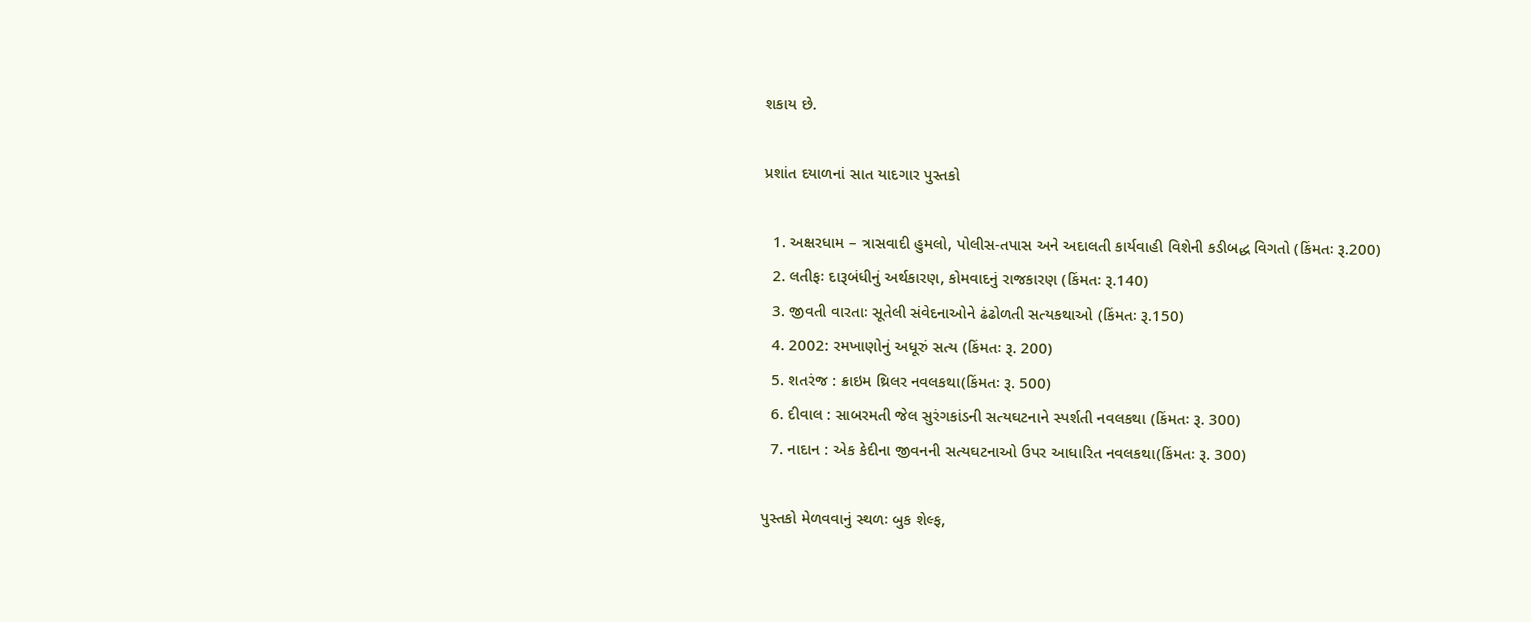શકાય છે.

પ્રશાંત દયાળનાં સાત યાદગાર પુસ્તકો

  1. અક્ષરધામ – ત્રાસવાદી હુમલો, પોલીસ-તપાસ અને અદાલતી કાર્યવાહી વિશેની કડીબદ્ધ વિગતો (કિંમતઃ રૂ.200)
  2. લતીફઃ દારૂબંધીનું અર્થકારણ, કોમવાદનું રાજકારણ (કિંમતઃ રૂ.140)
  3. જીવતી વારતાઃ સૂતેલી સંવેદનાઓને ઢંઢોળતી સત્યકથાઓ (કિંમતઃ રૂ.150)
  4. 2002: રમખાણોનું અધૂરું સત્ય (કિંમતઃ રૂ. 200)
  5. શતરંજ : ક્રાઇમ થ્રિલર નવલકથા(કિંમતઃ રૂ. 500)
  6. દીવાલ : સાબરમતી જેલ સુરંગકાંડની સત્યઘટનાને સ્પર્શતી નવલકથા (કિંમતઃ રૂ. 300)
  7. નાદાન : એક કેદીના જીવનની સત્યઘટનાઓ ઉપર આધારિત નવલકથા(કિંમતઃ રૂ. 300)

પુસ્તકો મેળવવાનું સ્થળઃ બુક શેલ્ફ,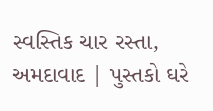સ્વસ્તિક ચાર રસ્તા, અમદાવાદ | પુસ્તકો ઘરે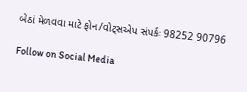બેઠાં મેળવવા માટે ફોન/વોટ્સએપ સંપર્કઃ 98252 90796

Follow on Social Media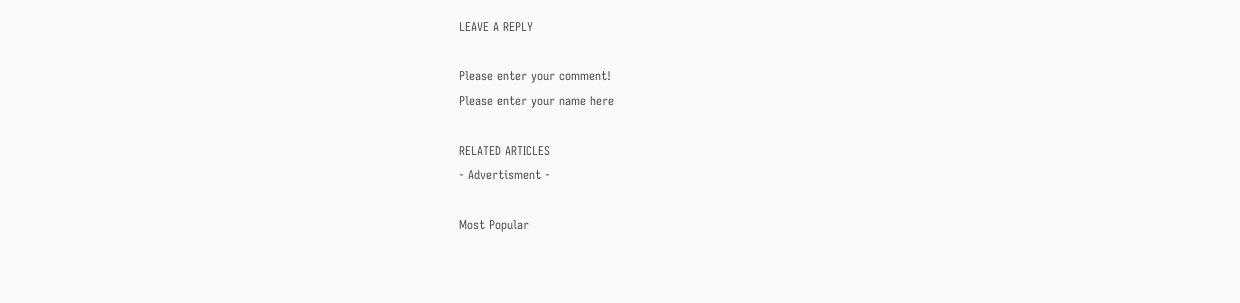LEAVE A REPLY

Please enter your comment!
Please enter your name here

RELATED ARTICLES
- Advertisment -

Most Popular